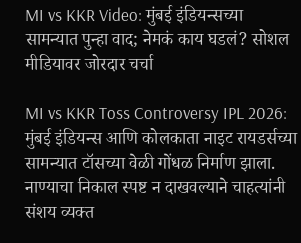MI vs KKR Video: मुंबई इंडियन्सच्या सामन्यात पुन्हा वाद; नेमकं काय घडलं? सोशल मीडियावर जोरदार चर्चा

MI vs KKR Toss Controversy IPL 2026: मुंबई इंडियन्स आणि कोलकाता नाइट रायडर्सच्या सामन्यात टॉसच्या वेळी गोंधळ निर्माण झाला. नाण्याचा निकाल स्पष्ट न दाखवल्याने चाहत्यांनी संशय व्यक्त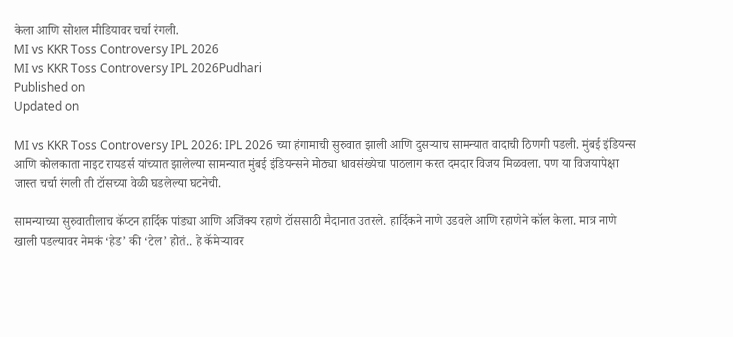केला आणि सोशल मीडियावर चर्चा रंगली.
MI vs KKR Toss Controversy IPL 2026
MI vs KKR Toss Controversy IPL 2026Pudhari
Published on
Updated on

MI vs KKR Toss Controversy IPL 2026: IPL 2026 च्या हंगामाची सुरुवात झाली आणि दुसऱ्याच सामन्यात वादाची ठिणगी पडली. मुंबई इंडियन्स आणि कोलकाता नाइट रायडर्स यांच्यात झालेल्या सामन्यात मुंबई इंडियन्सने मोठ्या धावसंख्येचा पाठलाग करत दमदार विजय मिळवला. पण या विजयापेक्षा जास्त चर्चा रंगली ती टॉसच्या वेळी घडलेल्या घटनेची.

सामन्याच्या सुरुवातीलाच कॅप्टन हार्दिक पांड्या आणि अजिंक्य रहाणे टॉससाठी मैदानात उतरले. हार्दिकने नाणे उडवले आणि रहाणेने कॉल केला. मात्र नाणे खाली पडल्यावर नेमकं ‘हेड’ की ‘टेल’ होतं.. हे कॅमेऱ्यावर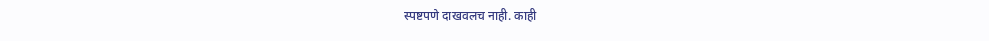स्पष्टपणे दाखवलच नाही. काही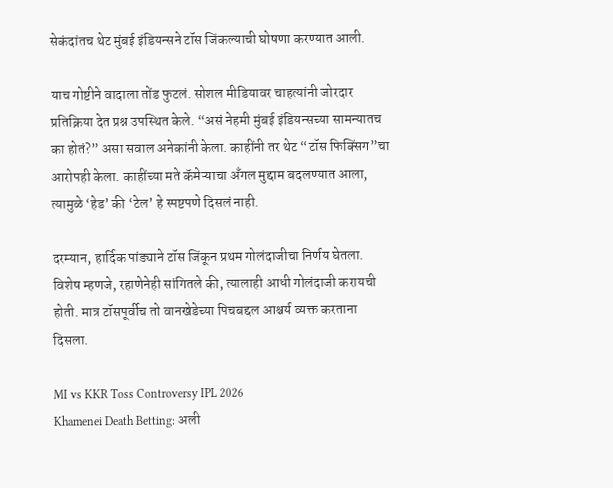सेकंदांतच थेट मुंबई इंडियन्सने टॉस जिंकल्याची घोषणा करण्यात आली.

याच गोष्टीने वादाला तोंड फुटलं. सोशल मीडियावर चाहत्यांनी जोरदार प्रतिक्रिया देत प्रश्न उपस्थित केले. “असं नेहमी मुंबई इंडियन्सच्या सामन्यातच का होतं?” असा सवाल अनेकांनी केला. काहींनी तर थेट “टॉस फिक्सिंग”चा आरोपही केला. काहींच्या मते कॅमेऱ्याचा अँगल मुद्दाम बदलण्यात आला, त्यामुळे ‘हेड’ की ‘टेल’ हे स्पष्टपणे दिसलं नाही.

दरम्यान, हार्दिक पांड्याने टॉस जिंकून प्रथम गोलंदाजीचा निर्णय घेतला. विशेष म्हणजे, रहाणेनेही सांगितले की, त्यालाही आधी गोलंदाजी करायची होती. मात्र टॉसपूर्वीच तो वानखेडेच्या पिचबद्दल आश्चर्य व्यक्त करताना दिसला.

MI vs KKR Toss Controversy IPL 2026
Khamenei Death Betting: अली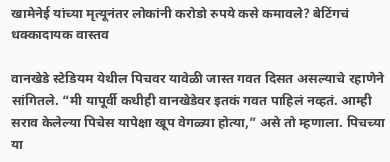खामेनेई यांच्या मृत्यूनंतर लोकांनी करोडो रुपये कसे कमावले? बेटिंगचं धक्कादायक वास्तव

वानखेडे स्टेडियम येथील पिचवर यावेळी जास्त गवत दिसत असल्याचे रहाणेने सांगितले. “मी यापूर्वी कधीही वानखेडेवर इतकं गवत पाहिलं नव्हतं. आम्ही सराव केलेल्या पिचेस यापेक्षा खूप वेगळ्या होत्या,” असे तो म्हणाला. पिचच्या या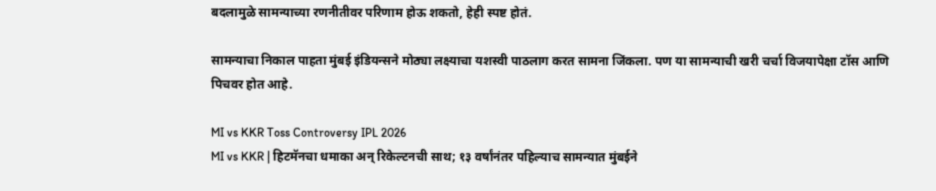बदलामुळे सामन्याच्या रणनीतीवर परिणाम होऊ शकतो, हेही स्पष्ट होतं.

सामन्याचा निकाल पाहता मुंबई इंडियन्सने मोठ्या लक्ष्याचा यशस्वी पाठलाग करत सामना जिंकला. पण या सामन्याची खरी चर्चा विजयापेक्षा टॉस आणि पिचवर होत आहे.

MI vs KKR Toss Controversy IPL 2026
MI vs KKR | हिटमॅनचा धमाका अन् रिकेल्टनची साथ; १३ वर्षांनंतर पहिल्याच सामन्यात मुंबईने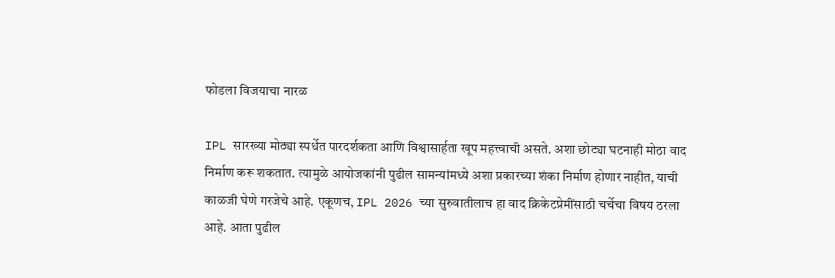फोडला विजयाचा नारळ

IPL सारख्या मोठ्या स्पर्धेत पारदर्शकता आणि विश्वासार्हता खूप महत्त्वाची असते. अशा छोट्या घटनाही मोठा वाद निर्माण करू शकतात. त्यामुळे आयोजकांनी पुढील सामन्यांमध्ये अशा प्रकारच्या शंका निर्माण होणार नाहीत, याची काळजी घेणे गरजेचे आहे. एकूणच, IPL 2026 च्या सुरुवातीलाच हा वाद क्रिकेटप्रेमींसाठी चर्चेचा विषय ठरला आहे. आता पुढील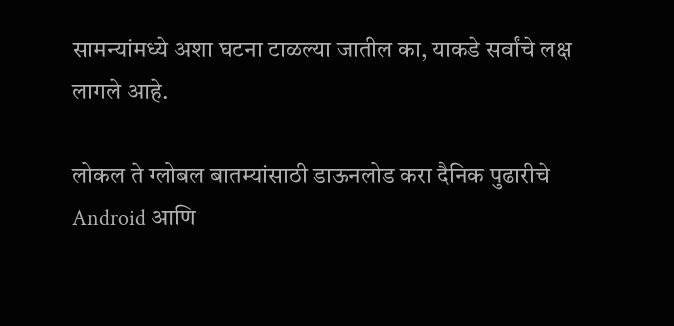सामन्यांमध्ये अशा घटना टाळल्या जातील का, याकडे सर्वांचे लक्ष लागले आहे.

लोकल ते ग्लोबल बातम्यांसाठी डाऊनलोड करा दैनिक पुढारीचे Android आणि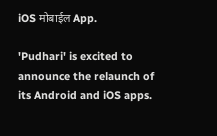iOS मोबाईल App.

'Pudhari' is excited to announce the relaunch of its Android and iOS apps.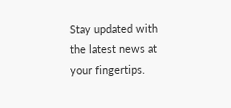Stay updated with the latest news at your fingertips.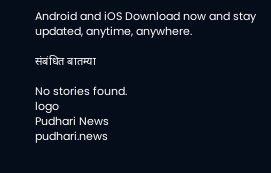Android and iOS Download now and stay updated, anytime, anywhere.

संबंधित बातम्या

No stories found.
logo
Pudhari News
pudhari.news